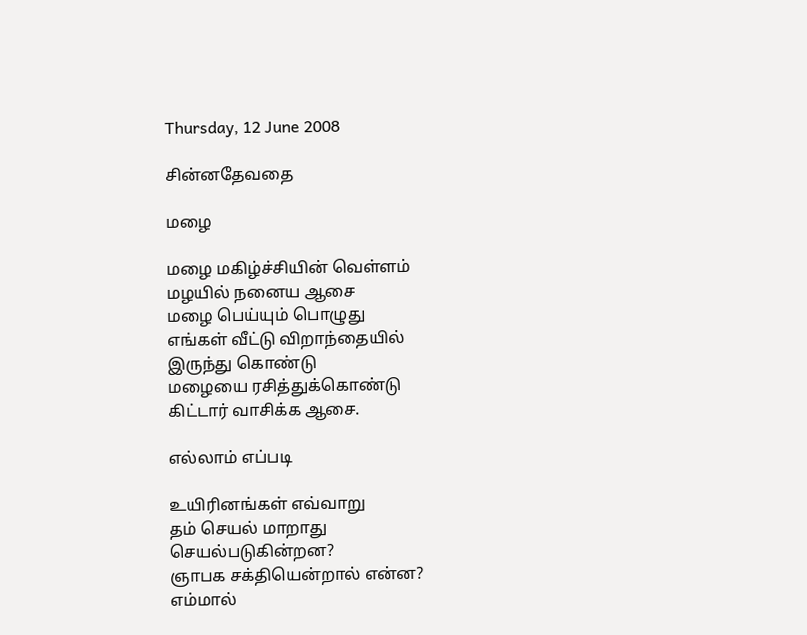Thursday, 12 June 2008

சின்னதேவதை

மழை

மழை மகிழ்ச்சியின் வெள்ளம்
மழயில் நனைய ஆசை
மழை பெய்யும் பொழுது
எங்கள் வீட்டு விறாந்தையில்
இருந்து கொண்டு
மழையை ரசித்துக்கொண்டு
கிட்டார் வாசிக்க ஆசை.

எல்லாம் எப்படி

உயிரினங்கள் எவ்வாறு
தம் செயல் மாறாது
செயல்படுகின்றன?
ஞாபக சக்தியென்றால் என்ன?
எம்மால்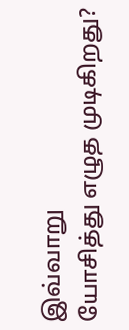இவ்வாறு
யோசித்து எழுத முடிகிறது?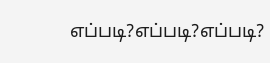எப்படி?எப்படி?எப்படி?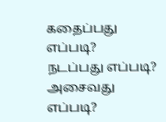கதைப்பது எப்படி?
நடப்பது எப்படி?
அசைவது எப்படி?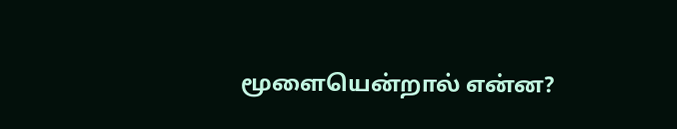மூளையென்றால் என்ன?